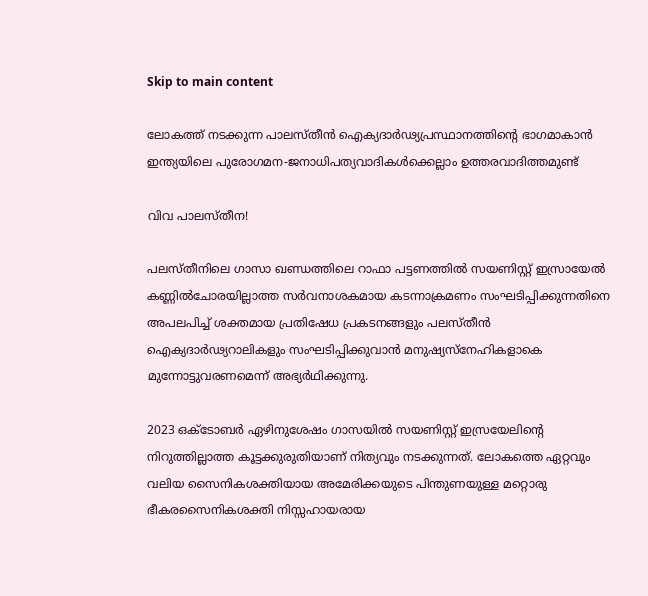Skip to main content

ലോകത്ത് നടക്കുന്ന പാലസ്തീൻ ഐക്യദാർഢ്യപ്രസ്ഥാനത്തിന്റെ ഭാഗമാകാൻ ഇന്ത്യയിലെ പുരോഗമന-ജനാധിപത്യവാദികൾക്കെല്ലാം ഉത്തരവാദിത്തമുണ്ട്

വിവ പാലസ്തീന!

പലസ്തീനിലെ ഗാസാ ഖണ്ഡത്തിലെ റാഫാ പട്ടണത്തിൽ സയണിസ്റ്റ് ഇസ്രായേൽ കണ്ണിൽചോരയില്ലാത്ത സർവനാശകമായ കടന്നാക്രമണം സംഘടിപ്പിക്കുന്നതിനെ അപലപിച്ച് ശക്തമായ പ്രതിഷേധ പ്രകടനങ്ങളും പലസ്തീൻ ഐക്യദാർഢ്യറാലികളും സംഘടിപ്പിക്കുവാൻ മനുഷ്യസ്നേഹികളാകെ മുന്നോട്ടുവരണമെന്ന്‌ അഭ്യർഥിക്കുന്നു.

2023 ഒക്ടോബർ ഏഴിനുശേഷം ഗാസയിൽ സയണിസ്റ്റ്‌ ഇസ്രയേലിന്റെ നിറുത്തില്ലാത്ത കൂട്ടക്കുരുതിയാണ് നിത്യവും നടക്കുന്നത്. ലോകത്തെ ഏറ്റവും വലിയ സൈനികശക്തിയായ അമേരിക്കയുടെ പിന്തുണയുള്ള മറ്റൊരു ഭീകരസൈനികശക്തി നിസ്സഹായരായ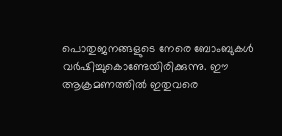പൊതുജനങ്ങളുടെ നേരെ ബോംബുകൾ വർഷിച്ചുകൊണ്ടേയിരിക്കുന്നു. ഈ ആക്രമണത്തിൽ ഇതുവരെ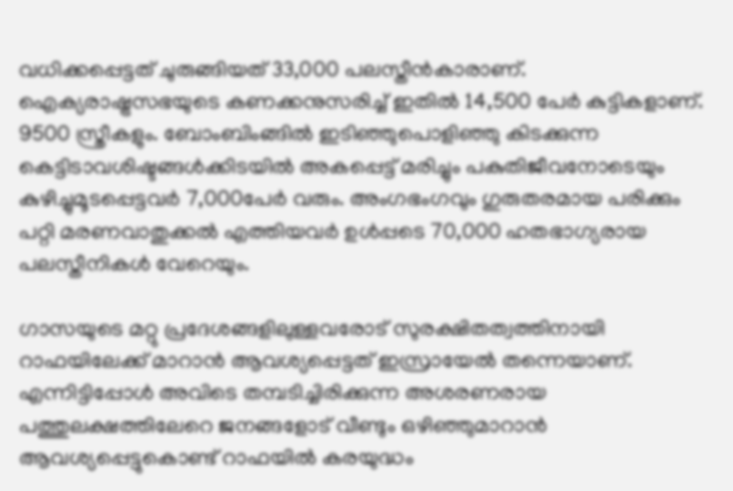വധിക്കപ്പെട്ടത്‌ ചുരുങ്ങിയത്‌ 33,000 പലസ്തീൻകാരാണ്. ഐക്യരാഷ്ട്രസഭയുടെ കണക്കനുസരിച്ച് ഇതിൽ 14,500 പേർ കുട്ടികളാണ്. 9500 സ്ത്രീകളും. ബോംബിംങ്ങിൽ ഇടിഞ്ഞുപൊളിഞ്ഞു കിടക്കുന്ന കെട്ടിടാവശിഷ്ടങ്ങൾക്കിടയിൽ അകപ്പെട്ട് മരിച്ചും പകുതിജീവനോടെയും കുഴിച്ചുമൂടപ്പെട്ടവർ 7,000പേർ വരും. അംഗഭംഗവും ഗുരുതരമായ പരിക്കും പറ്റി മരണവാതുക്കൽ എത്തിയവർ ഉൾപ്പടെ 70,000 ഹതഭാഗ്യരായ പലസ്തീനികൾ വേറെയും.

ഗാസയുടെ മറ്റു പ്രദേശങ്ങളിലുള്ളവരോട് സുരക്ഷിതത്വത്തിനായി റാഫയിലേക്ക് മാറാൻ ആവശ്യപ്പെട്ടത് ഇസ്രായേൽ തന്നെയാണ്. എന്നിട്ടിപ്പോൾ അവിടെ തമ്പടിച്ചിരിക്കുന്ന അശരണരായ പത്തുലക്ഷത്തിലേറെ ജനങ്ങളോട് വീണ്ടും ഒഴിഞ്ഞുമാറാൻ ആവശ്യപ്പെട്ടുകൊണ്ട് റാഫയിൽ കരയുദ്ധം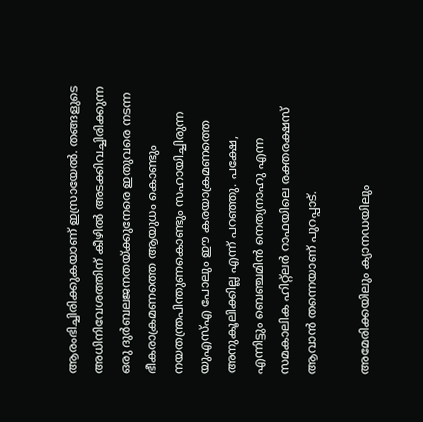ആരംഭിച്ചിരിക്കുകയാണ് ഇസ്രായേൽ. തങ്ങളുടെ അധിനിവേശത്തിന് കീഴിൽ അടക്കിവച്ചിരിക്കുന്ന ഒരു ദുർബലജനതയ്ക്കുനേരെ ഇതുവരെ നടന്ന ഭീകരാക്രമണത്തെ ആയുധം കൊണ്ടും നയതന്ത്രപിന്തുണകൊണ്ടും സഹായിച്ചിരുന്ന യുഎസ്എ പോലും ഈ കരയാക്രമണത്തെ അനുകൂലിക്കില്ല എന്ന് പറഞ്ഞു. പക്ഷേ, എന്നിട്ടും ബെഞ്ചമിൻ നെത്യനാഹു എന്ന സമകാലിക ഹിറ്റ്ലർ റാഫയിലെ രക്തരക്ഷസ് ആവാൻ തന്നെയാണ് പുറപ്പാട്.

അമേരിക്കയിലും ക്യാനഡയിലും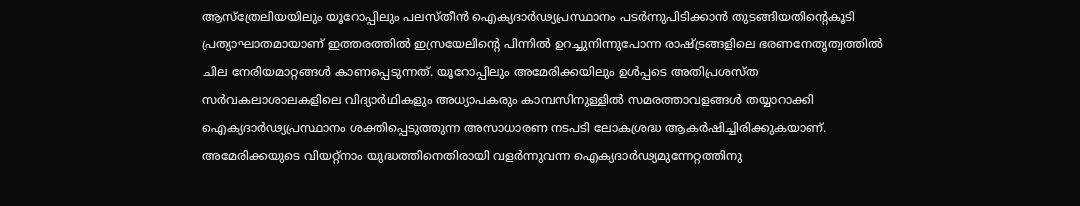ആസ്ത്രേലിയയിലും യൂറോപ്പിലും പലസ്തീൻ ഐക്യദാർഢ്യപ്രസ്ഥാനം പടർന്നുപിടിക്കാൻ തുടങ്ങിയതിന്റെകൂടി പ്രത്യാഘാതമായാണ്‌ ഇത്തരത്തിൽ ഇസ്രയേലിന്റെ പിന്നിൽ ഉറച്ചുനിന്നുപോന്ന രാഷ്ട്രങ്ങളിലെ ഭരണനേതൃത്വത്തിൽ ചില നേരിയമാറ്റങ്ങൾ കാണപ്പെടുന്നത്‌. യൂറോപ്പിലും അമേരിക്കയിലും ഉൾപ്പടെ അതിപ്രശസ്ത സർവകലാശാലകളിലെ വിദ്യാർഥികളും അധ്യാപകരും കാമ്പസിനുള്ളിൽ സമരത്താവളങ്ങൾ തയ്യാറാക്കി ഐക്യദാർഢ്യപ്രസ്ഥാനം ശക്തിപ്പെടുത്തുന്ന അസാധാരണ നടപടി ലോകശ്രദ്ധ ആകർഷിച്ചിരിക്കുകയാണ്‌. അമേരിക്കയുടെ വിയറ്റ്‌നാം യുദ്ധത്തിനെതിരായി വളർന്നുവന്ന ഐക്യദാർഢ്യമുന്നേറ്റത്തിനു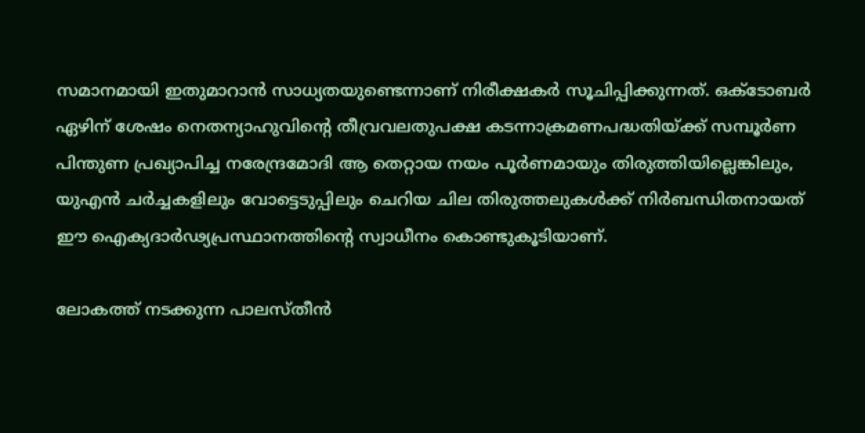സമാനമായി ഇതുമാറാൻ സാധ്യതയുണ്ടെന്നാണ്‌ നിരീക്ഷകർ സൂചിപ്പിക്കുന്നത്‌. ഒക്ടോബർ ഏഴിന്‌ ശേഷം നെതന്യാഹുവിന്റെ തീവ്രവലതുപക്ഷ കടന്നാക്രമണപദ്ധതിയ്ക്ക്‌ സമ്പൂർണ പിന്തുണ പ്രഖ്യാപിച്ച നരേന്ദ്രമോദി ആ തെറ്റായ നയം പൂർണമായും തിരുത്തിയില്ലെങ്കിലും, യുഎൻ ചർച്ചകളിലും വോട്ടെടുപ്പിലും ചെറിയ ചില തിരുത്തലുകൾക്ക്‌ നിർബന്ധിതനായത്‌ ഈ ഐക്യദാർഢ്യപ്രസ്ഥാനത്തിന്റെ സ്വാധീനം കൊണ്ടുകൂടിയാണ്‌.

ലോകത്ത് നടക്കുന്ന പാലസ്തീൻ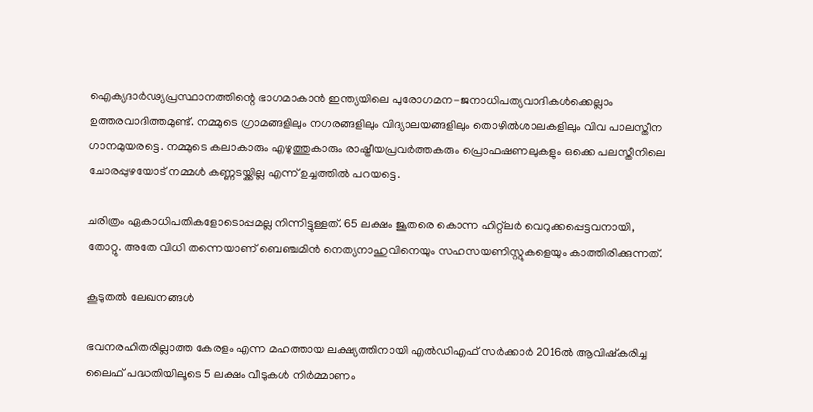ഐക്യദാർഢ്യപ്രസ്ഥാനത്തിന്റെ ഭാഗമാകാൻ ഇന്ത്യയിലെ പുരോഗമന-ജനാധിപത്യവാദികൾക്കെല്ലാം ഉത്തരവാദിത്തമുണ്ട്. നമ്മുടെ ഗ്രാമങ്ങളിലും നഗരങ്ങളിലും വിദ്യാലയങ്ങളിലും തൊഴിൽശാലകളിലും വിവ പാലസ്തീന ഗാനമുയരട്ടെ. നമ്മുടെ കലാകാരും എഴുത്തുകാരും രാഷ്ട്രീയപ്രവർത്തകരും പ്രൊഫഷണലുകളും ഒക്കെ പലസ്തീനിലെ ചോരപ്പുഴയോട് നമ്മൾ കണ്ണടയ്ക്കില്ല എന്ന് ഉച്ചത്തിൽ പറയട്ടെ.

ചരിത്രം ഏകാധിപതികളോടൊപ്പമല്ല നിന്നിട്ടുള്ളത്. 65 ലക്ഷം ജൂതരെ കൊന്ന ഹിറ്റ്ലർ വെറുക്കപ്പെട്ടവനായി, തോറ്റു. അതേ വിധി തന്നെയാണ് ബെഞ്ചമിൻ നെത്യനാഹുവിനെയും സഹസയണിസ്റ്റുകളെയും കാത്തിരിക്കുന്നത്.

കൂടുതൽ ലേഖനങ്ങൾ

ഭവനരഹിതരില്ലാത്ത കേരളം എന്ന മഹത്തായ ലക്ഷ്യത്തിനായി എൽഡിഎഫ് സർക്കാർ 2016ൽ ആവിഷ്കരിച്ച ലൈഫ് പദ്ധതിയിലൂടെ 5 ലക്ഷം വീടുകൾ നിർമ്മാണം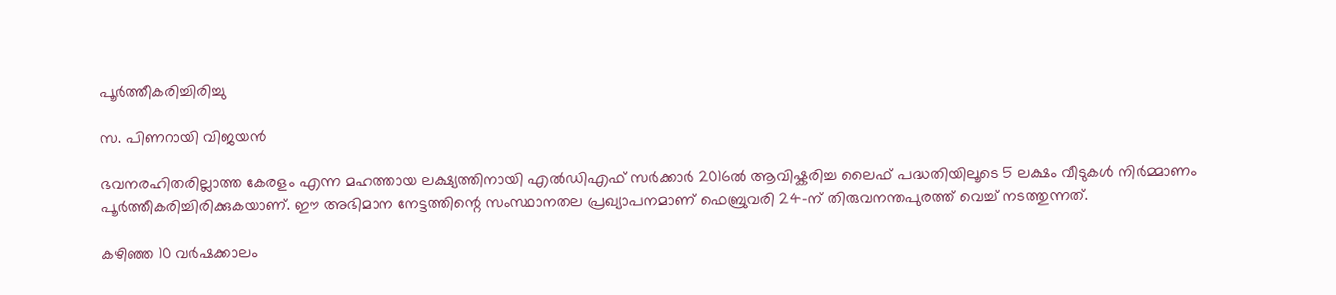പൂർത്തീകരിച്ചിരിച്ചു

സ. പിണറായി വിജയൻ

ഭവനരഹിതരില്ലാത്ത കേരളം എന്ന മഹത്തായ ലക്ഷ്യത്തിനായി എൽഡിഎഫ് സർക്കാർ 2016ൽ ആവിഷ്കരിച്ച ലൈഫ് പദ്ധതിയിലൂടെ 5 ലക്ഷം വീടുകൾ നിർമ്മാണം പൂർത്തീകരിച്ചിരിക്കുകയാണ്. ഈ അഭിമാന നേട്ടത്തിന്റെ സംസ്ഥാനതല പ്രഖ്യാപനമാണ് ഫെബ്രുവരി 24-ന് തിരുവനന്തപുരത്ത് വെച്ച് നടത്തുന്നത്.

കഴിഞ്ഞ 10 വർഷക്കാലം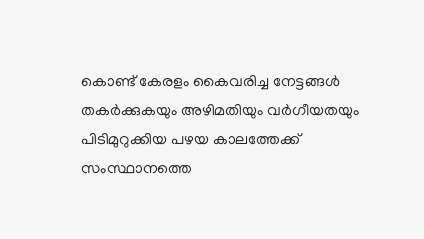കൊണ്ട് കേരളം കൈവരിച്ച നേട്ടങ്ങൾ തകർക്കുകയും അഴിമതിയും വർഗീയതയും പിടിമുറുക്കിയ പഴയ കാലത്തേക്ക്‌ സംസ്ഥാനത്തെ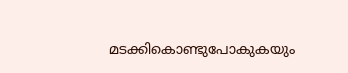മടക്കികൊണ്ടുപോകുകയും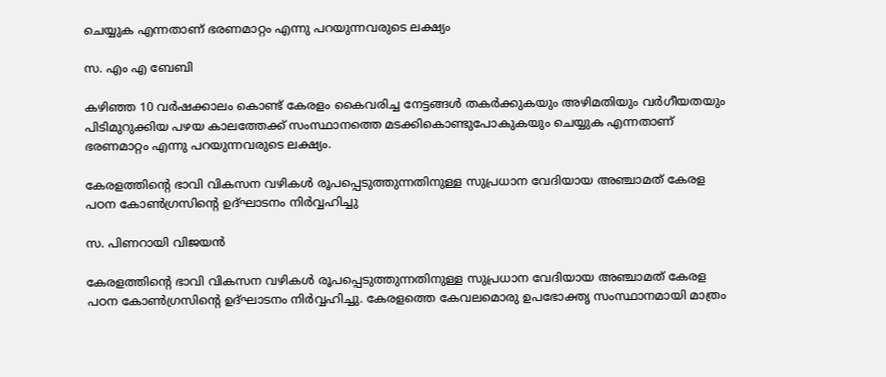ചെയ്യുക എന്നതാണ് ഭരണമാറ്റം എന്നു പറയുന്നവരുടെ ലക്ഷ്യം

സ. എം എ ബേബി

കഴിഞ്ഞ 10 വർഷക്കാലം കൊണ്ട് കേരളം കൈവരിച്ച നേട്ടങ്ങൾ തകർക്കുകയും അഴിമതിയും വർഗീയതയും പിടിമുറുക്കിയ പഴയ കാലത്തേക്ക്‌ സംസ്ഥാനത്തെ മടക്കികൊണ്ടുപോകുകയും ചെയ്യുക എന്നതാണ് ഭരണമാറ്റം എന്നു പറയുന്നവരുടെ ലക്ഷ്യം.

കേരളത്തിന്റെ ഭാവി വികസന വഴികൾ രൂപപ്പെടുത്തുന്നതിനുള്ള സുപ്രധാന വേദിയായ അഞ്ചാമത് കേരള പഠന കോൺഗ്രസിന്റെ ഉദ്ഘാടനം നിർവ്വഹിച്ചു

സ. പിണറായി വിജയൻ

കേരളത്തിന്റെ ഭാവി വികസന വഴികൾ രൂപപ്പെടുത്തുന്നതിനുള്ള സുപ്രധാന വേദിയായ അഞ്ചാമത് കേരള പഠന കോൺഗ്രസിന്റെ ഉദ്ഘാടനം നിർവ്വഹിച്ചു. കേരളത്തെ കേവലമൊരു ഉപഭോക്തൃ സംസ്ഥാനമായി മാത്രം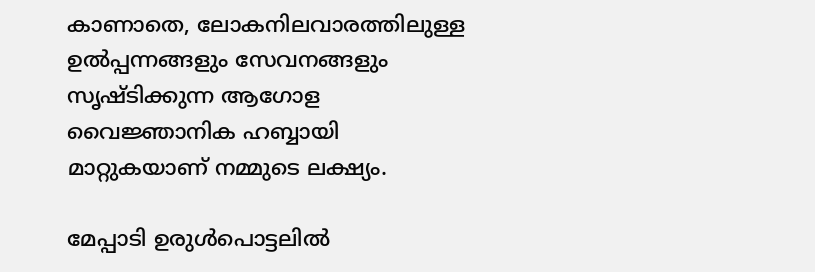കാണാതെ, ലോകനിലവാരത്തിലുള്ള ഉൽപ്പന്നങ്ങളും സേവനങ്ങളും സൃഷ്ടിക്കുന്ന ആഗോള വൈജ്ഞാനിക ഹബ്ബായി മാറ്റുകയാണ് നമ്മുടെ ലക്ഷ്യം.

മേപ്പാടി ഉരുൾപൊട്ടലിൽ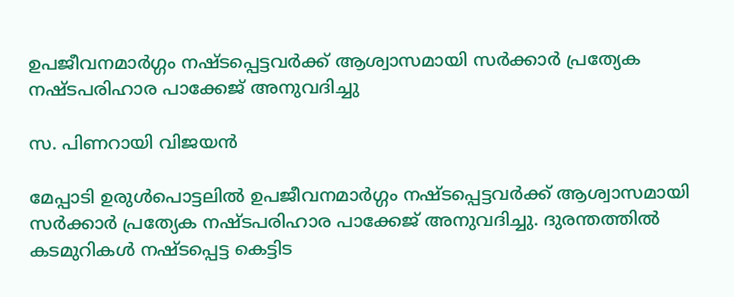ഉപജീവനമാർഗ്ഗം നഷ്ടപ്പെട്ടവർക്ക് ആശ്വാസമായി സർക്കാർ പ്രത്യേക നഷ്ടപരിഹാര പാക്കേജ് അനുവദിച്ചു

സ. പിണറായി വിജയൻ

മേപ്പാടി ഉരുൾപൊട്ടലിൽ ഉപജീവനമാർഗ്ഗം നഷ്ടപ്പെട്ടവർക്ക് ആശ്വാസമായി സർക്കാർ പ്രത്യേക നഷ്ടപരിഹാര പാക്കേജ് അനുവദിച്ചു. ദുരന്തത്തിൽ കടമുറികൾ നഷ്ടപ്പെട്ട കെട്ടിട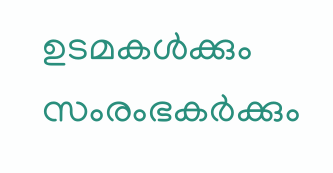ഉടമകൾക്കും സംരംഭകർക്കും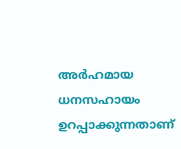അർഹമായ ധനസഹായം ഉറപ്പാക്കുന്നതാണ്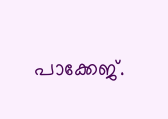പാക്കേജ്.